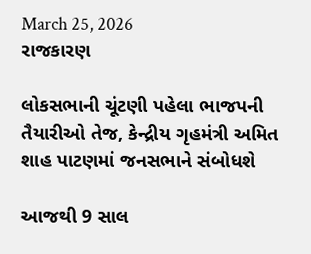March 25, 2026
રાજકારણ

લોકસભાની ચૂંટણી પહેલા ભાજપની તૈયારીઓ તેજ, કેન્દ્રીય ગૃહમંત્રી અમિત શાહ પાટણમાં જનસભાને સંબોધશે

આજથી 9 સાલ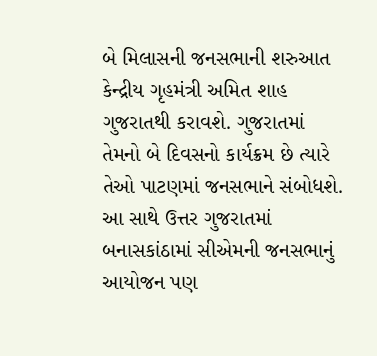બે મિલાસની જનસભાની શરુઆત કેન્દ્રીય ગૃહમંત્રી અમિત શાહ ગુજરાતથી કરાવશે. ગુજરાતમાં તેમનો બે દિવસનો કાર્યક્રમ છે ત્યારે તેઓ પાટણમાં જનસભાને સંબોધશે. આ સાથે ઉત્તર ગુજરાતમાં બનાસકાંઠામાં સીએમની જનસભાનું આયોજન પણ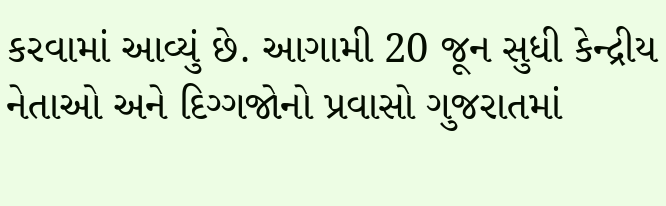કરવામાં આવ્યું છે. આગામી 20 જૂન સુધી કેન્દ્રીય નેતાઓ અને દિગ્ગજોનો પ્રવાસો ગુજરાતમાં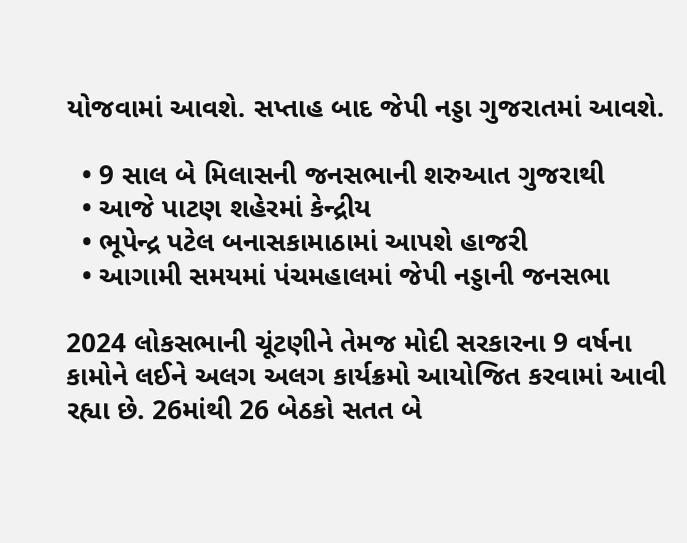યોજવામાં આવશે. સપ્તાહ બાદ જેપી નડ્ડા ગુજરાતમાં આવશે.

  • 9 સાલ બે મિલાસની જનસભાની શરુઆત ગુજરાથી
  • આજે પાટણ શહેરમાં કેન્દ્રીય
  • ભૂપેન્દ્ર પટેલ બનાસકામાઠામાં આપશે હાજરી
  • આગામી સમયમાં પંચમહાલમાં જેપી નડ્ડાની જનસભા

2024 લોકસભાની ચૂંટણીને તેમજ મોદી સરકારના 9 વર્ષના કામોને લઈને અલગ અલગ કાર્યક્રમો આયોજિત કરવામાં આવી રહ્યા છે. 26માંથી 26 બેઠકો સતત બે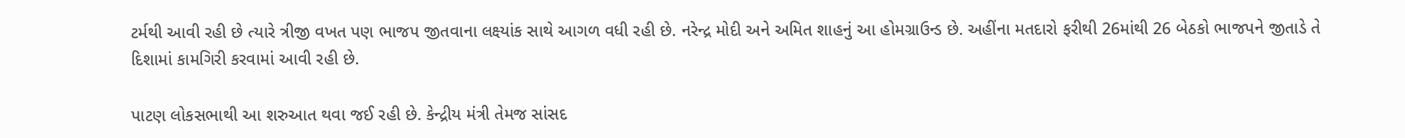ટર્મથી આવી રહી છે ત્યારે ત્રીજી વખત પણ ભાજપ જીતવાના લક્ષ્યાંક સાથે આગળ વધી રહી છે. નરેન્દ્ર મોદી અને અમિત શાહનું આ હોમગ્રાઉન્ડ છે. અહીંના મતદારો ફરીથી 26માંથી 26 બેઠકો ભાજપને જીતાડે તે દિશામાં કામગિરી કરવામાં આવી રહી છે.

પાટણ લોકસભાથી આ શરુઆત થવા જઈ રહી છે. કેન્દ્રીય મંત્રી તેમજ સાંસદ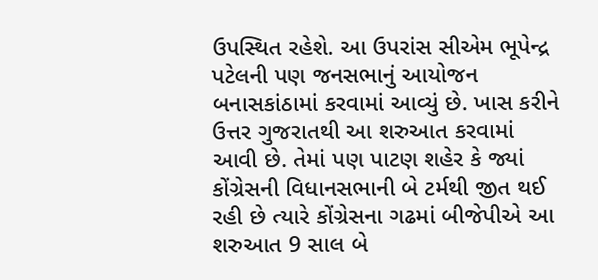ઉપસ્થિત રહેશે. આ ઉપરાંસ સીએમ ભૂપેન્દ્ર પટેલની પણ જનસભાનું આયોજન બનાસકાંઠામાં કરવામાં આવ્યું છે. ખાસ કરીને ઉત્તર ગુજરાતથી આ શરુઆત કરવામાં આવી છે. તેમાં પણ પાટણ શહેર કે જ્યાં કોંગ્રેસની વિધાનસભાની બે ટર્મથી જીત થઈ રહી છે ત્યારે કોંગ્રેસના ગઢમાં બીજેપીએ આ શરુઆત 9 સાલ બે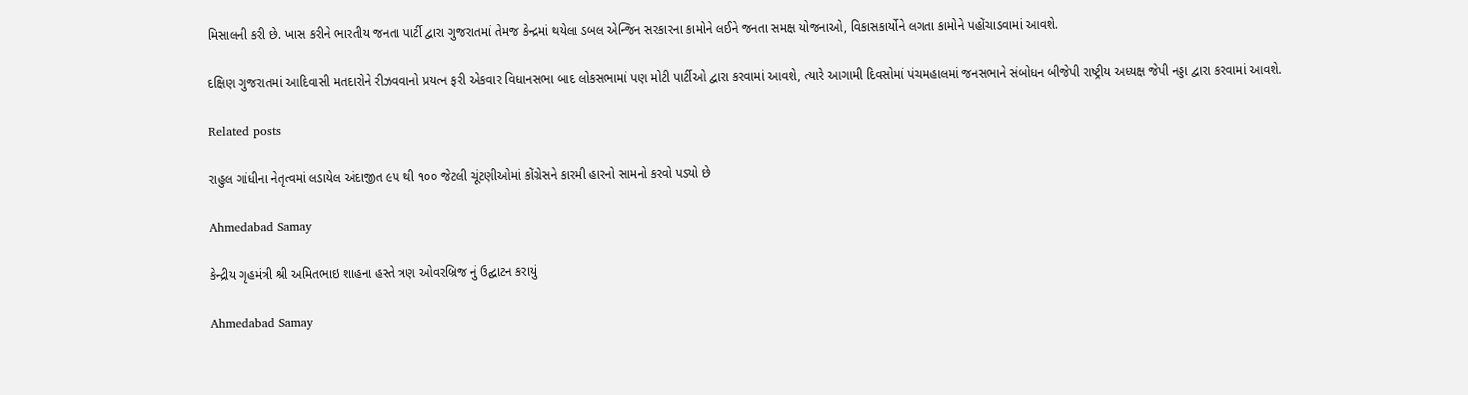મિસાલની કરી છે. ખાસ કરીને ભારતીય જનતા પાર્ટી દ્વારા ગુજરાતમાં તેમજ કેન્દ્રમાં થયેલા ડબલ એન્જિન સરકારના કામોને લઈને જનતા સમક્ષ યોજનાઓ, વિકાસકાર્યોને લગતા કામોને પહોંચાડવામાં આવશે.

દક્ષિણ ગુજરાતમાં આદિવાસી મતદારોને રીઝવવાનો પ્રયત્ન ફરી એકવાર વિધાનસભા બાદ લોકસભામાં પણ મોટી પાર્ટીઓ દ્વારા કરવામાં આવશે, ત્યારે આગામી દિવસોમાં પંચમહાલમાં જનસભાને સંબોધન બીજેપી રાષ્ટ્રીય અધ્યક્ષ જેપી નડ્ડા દ્વારા કરવામાં આવશે.

Related posts

રાહુલ ગાંધીના નેતૃત્‍વમાં લડાયેલ અંદાજીત ૯૫ થી ૧૦૦ જેટલી ચૂંટણીઓમાં કોંગ્રેસને કારમી હારનો સામનો કરવો પડ્યો છે

Ahmedabad Samay

કેન્દ્રીય ગૃહમંત્રી શ્રી અમિતભાઇ શાહના હસ્તે ત્રણ ઓવરબ્રિજ નું ઉદ્ઘાટન કરાયું

Ahmedabad Samay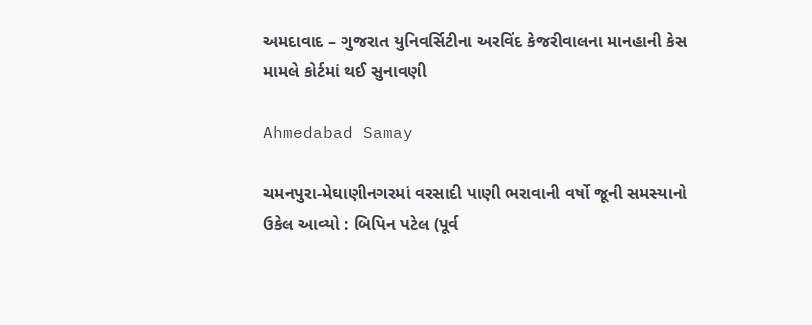અમદાવાદ – ગુજરાત યુનિવર્સિટીના અરવિંદ કેજરીવાલના માનહાની કેસ મામલે કોર્ટમાં થઈ સુનાવણી

Ahmedabad Samay

ચમનપુરા-મેઘાણીનગરમાં વરસાદી પાણી ભરાવાની વર્ષો જૂની સમસ્યાનો ઉકેલ આવ્યો : બિપિન પટેલ (પૂર્વ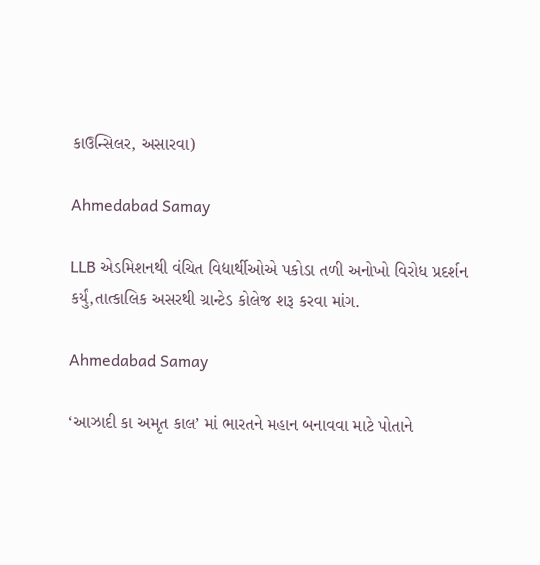કાઉન્સિલર, અસારવા)

Ahmedabad Samay

LLB એડમિશનથી વંચિત વિદ્યાર્થીઓએ પકોડા તળી અનોખો વિરોધ પ્રદર્શન કર્યું,તાત્કાલિક અસરથી ગ્રાન્ટેડ કોલેજ શરૂ કરવા માંગ.

Ahmedabad Samay

‘આઝાદી કા અમૃત કાલ’ માં ભારતને મહાન બનાવવા માટે પોતાને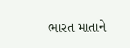ભારત માતાને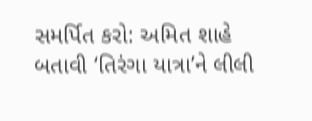સમર્પિત કરો: અમિત શાહે બતાવી ‘તિરંગા યાત્રા’ને લીલી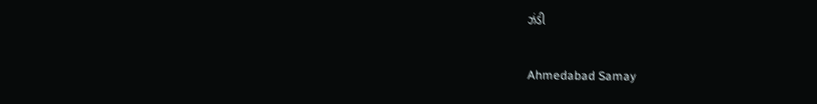ઝંડી

Ahmedabad Samay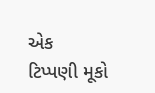એક ટિપ્પણી મૂકો